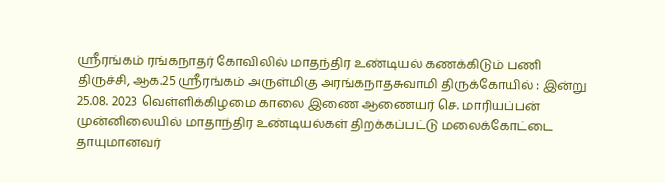ஸ்ரீரங்கம் ரங்கநாதர் கோவிலில் மாதந்திர உண்டியல் கணக்கிடும் பணி
திருச்சி, ஆக.25 ஸ்ரீரங்கம் அருள்மிகு அரங்கநாதசுவாமி திருக்கோயில் : இன்று 25.08. 2023 வெள்ளிக்கிழமை காலை இணை ஆணையர் செ. மாரியப்பன் முன்னிலையில் மாதாந்திர உண்டியல்கள் திறக்கப்பட்டு மலைக்கோட்டை தாயுமானவர்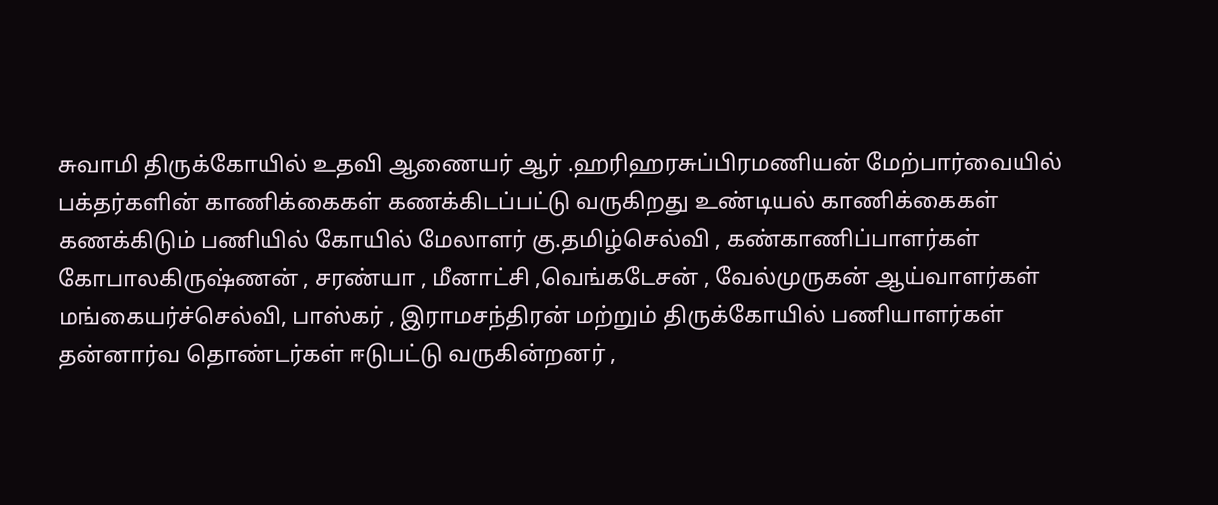சுவாமி திருக்கோயில் உதவி ஆணையர் ஆர் .ஹரிஹரசுப்பிரமணியன் மேற்பார்வையில் பக்தர்களின் காணிக்கைகள் கணக்கிடப்பட்டு வருகிறது உண்டியல் காணிக்கைகள் கணக்கிடும் பணியில் கோயில் மேலாளர் கு.தமிழ்செல்வி , கண்காணிப்பாளர்கள் கோபாலகிருஷ்ணன் , சரண்யா , மீனாட்சி ,வெங்கடேசன் , வேல்முருகன் ஆய்வாளர்கள் மங்கையர்ச்செல்வி, பாஸ்கர் , இராமசந்திரன் மற்றும் திருக்கோயில் பணியாளர்கள் தன்னார்வ தொண்டர்கள் ஈடுபட்டு வருகின்றனர் ,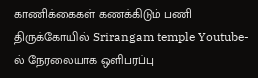காணிக்கைகள் கணக்கிடும் பணி திருக்கோயில் Srirangam temple Youtube-ல் நேரலையாக ஒளிபரப்பு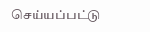செய்யப்பட்டு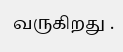வருகிறது .